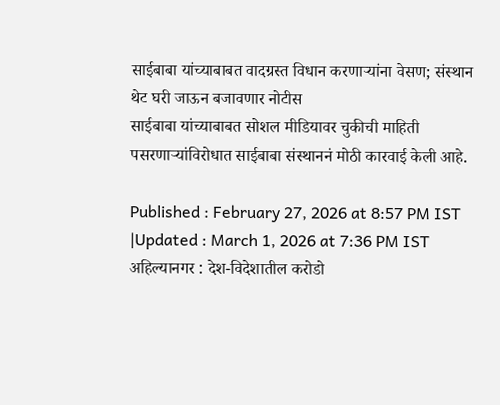साईबाबा यांच्याबाबत वादग्रस्त विधान करणाऱ्यांना वेसण; संस्थान थेट घरी जाऊन बजावणार नोटीस
साईबाबा यांच्याबाबत सोशल मीडियावर चुकीची माहिती पसरणाऱ्यांविरोधात साईबाबा संस्थाननं मोठी कारवाई केली आहे.

Published : February 27, 2026 at 8:57 PM IST
|Updated : March 1, 2026 at 7:36 PM IST
अहिल्यानगर : देश-विदेशातील करोडो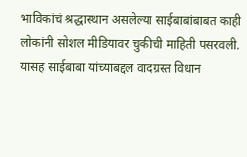भाविकांचं श्रद्धास्थान असलेल्या साईबाबांबाबत काही लोकांनी सोशल मीडियावर चुकीची माहिती पसरवली. यासह साईबाबा यांच्याबद्दल वादग्रस्त विधान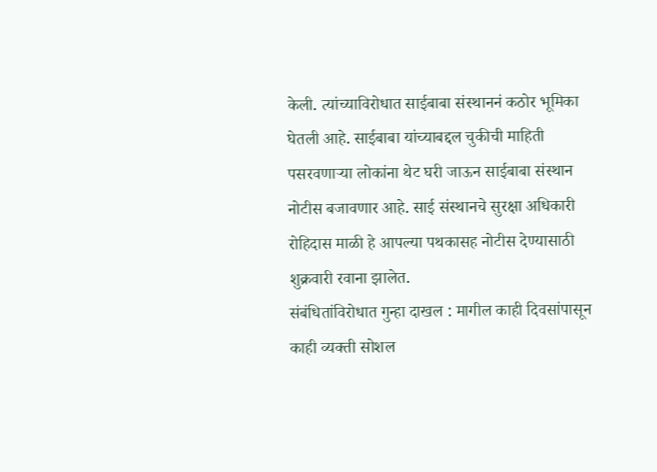केली. त्यांच्याविरोधात साईबाबा संस्थाननं कठोर भूमिका घेतली आहे. साईबाबा यांच्याबद्दल चुकीची माहिती पसरवणाऱ्या लोकांना थेट घरी जाऊन साईबाबा संस्थान नोटीस बजावणार आहे. साई संस्थानचे सुरक्षा अधिकारी रोहिदास माळी हे आपल्या पथकासह नोटीस देण्यासाठी शुक्रवारी रवाना झालेत.
संबंधितांविरोधात गुन्हा दाखल : मागील काही दिवसांपासून काही व्यक्ती सोशल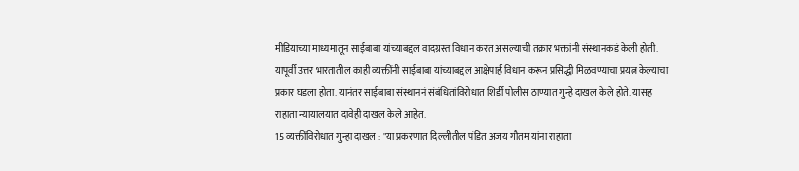मीडियाच्या माध्यमातून साईबाबा यांच्याबद्दल वादग्रस्त विधान करत असल्याची तक्रार भक्तांनी संस्थानकडं केली होती. यापूर्वी उत्तर भारतातील काही व्यक्तींनी साईबाबा यांच्याबद्दल आक्षेपार्ह विधान करून प्रसिद्धी मिळवण्याचा प्रयत्न केल्याचा प्रकार घडला होता. यानंतर साईबाबा संस्थाननं संबंधितांविरोधात शिर्डी पोलीस ठाण्यात गुन्हे दाखल केले होते. यासह राहाता न्यायालयात दावेही दाखल केले आहेत.
15 व्यक्तींविरोधात गुन्हा दाखल : "या प्रकरणात दिल्लीतील पंडित अजय गौतम यांना राहाता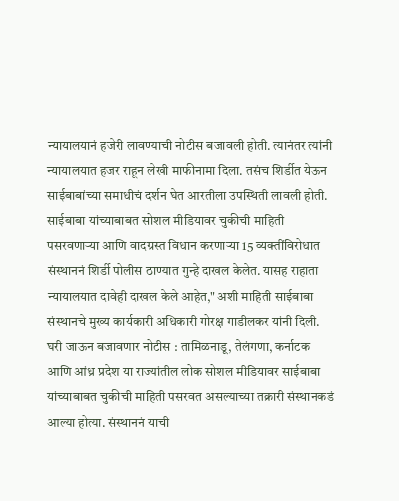न्यायालयानं हजेरी लावण्याची नोटीस बजावली होती. त्यानंतर त्यांनी न्यायालयात हजर राहून लेखी माफीनामा दिला. तसंच शिर्डीत येऊन साईबाबांच्या समाधीचं दर्शन घेत आरतीला उपस्थिती लावली होती. साईबाबा यांच्याबाबत सोशल मीडियावर चुकीची माहिती पसरवणाऱ्या आणि वादग्रस्त विधान करणाऱ्या 15 व्यक्तींविरोधात संस्थाननं शिर्डी पोलीस ठाण्यात गुन्हे दाखल केलेत. यासह राहाता न्यायालयात दावेही दाखल केले आहेत," अशी माहिती साईबाबा संस्थानचे मुख्य कार्यकारी अधिकारी गोरक्ष गाडीलकर यांनी दिली.
घरी जाऊन बजावणार नोटीस : तामिळनाडू, तेलंगणा, कर्नाटक आणि आंध्र प्रदेश या राज्यांतील लोक सोशल मीडियावर साईबाबा यांच्याबाबत चुकीची माहिती पसरवत असल्याच्या तक्रारी संस्थानकडं आल्या होत्या. संस्थाननं याची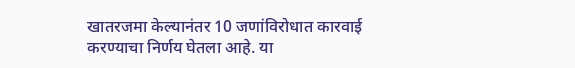खातरजमा केल्यानंतर 10 जणांविरोधात कारवाई करण्याचा निर्णय घेतला आहे. या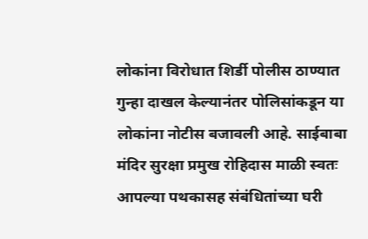लोकांना विरोधात शिर्डी पोलीस ठाण्यात गुन्हा दाखल केल्यानंतर पोलिसांकडून या लोकांना नोटीस बजावली आहे. साईबाबा मंदिर सुरक्षा प्रमुख रोहिदास माळी स्वतः आपल्या पथकासह संबंधितांच्या घरी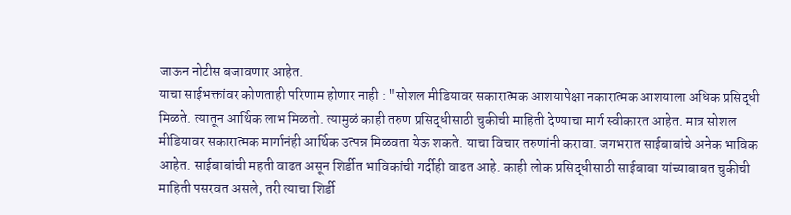जाऊन नोटीस बजावणार आहेत.
याचा साईभक्तांवर कोणताही परिणाम होणार नाही : "सोशल मीडियावर सकारात्मक आशयापेक्षा नकारात्मक आशयाला अधिक प्रसिद्धी मिळते. त्यातून आर्थिक लाभ मिळतो. त्यामुळं काही तरुण प्रसिद्धीसाठी चुकीची माहिती देण्याचा मार्ग स्वीकारत आहेत. मात्र सोशल मीडियावर सकारात्मक मार्गानंही आर्थिक उत्पन्न मिळवता येऊ शकते. याचा विचार तरुणांनी करावा. जगभरात साईबाबांचे अनेक भाविक आहेत. साईबाबांची महती वाढत असून शिर्डीत भाविकांची गर्दीही वाढत आहे. काही लोक प्रसिद्धीसाठी साईबाबा यांच्याबाबत चुकीची माहिती पसरवत असले, तरी त्याचा शिर्डी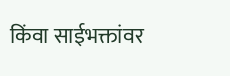किंवा साईभक्तांवर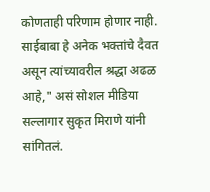कोणताही परिणाम होणार नाही. साईबाबा हे अनेक भक्तांचे दैवत असून त्यांच्यावरील श्रद्धा अढळ आहे," असं सोशल मीडिया सल्लागार सुकृत मिराणे यांनी सांगितलं.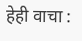हेही वाचा :